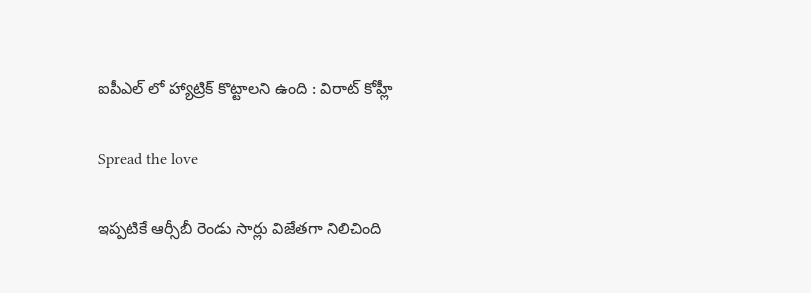ఐపీఎల్ లో హ్యాట్రిక్ కొట్టాల‌ని ఉంది : విరాట్ కోహ్లీ

Spread the love

ఇప్ప‌టికే ఆర్సీబీ రెండు సార్లు విజేత‌గా నిలిచింది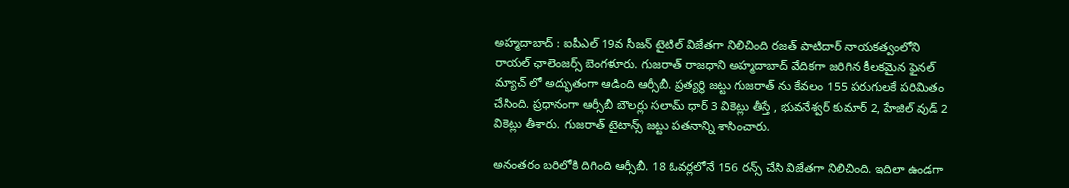అహ్మ‌దాబాద్ : ఐపీఎల్ 19వ సీజ‌న్ టైటిల్ విజేత‌గా నిలిచింది ర‌జ‌త్ పాటిదార్ నాయ‌క‌త్వంలోని రాయ‌ల్ ఛాలెంజ‌ర్స్ బెంగళూరు. గుజ‌రాత్ రాజ‌ధాని అహ్మ‌దాబాద్ వేదిక‌గా జ‌రిగిన కీల‌క‌మైన ఫైన‌ల్ మ్యాచ్ లో అద్భుతంగా ఆడింది ఆర్సీబీ. ప్ర‌త్య‌ర్థి జ‌ట్టు గుజ‌రాత్ ను కేవ‌లం 155 ప‌రుగుల‌కే ప‌రిమితం చేసింది. ప్ర‌ధానంగా ఆర్సీబీ బౌలర్లు స‌లామ్ ధార్ 3 వికెట్లు తీస్తే , భువ‌నేశ్వ‌ర్ కుమార్ 2, హేజిల్ వుడ్ 2 వికెట్లు తీశారు. గుజ‌రాత్ టైటాన్స్ జ‌ట్టు ప‌త‌నాన్ని శాసించారు.

అనంత‌రం బ‌రిలోకి దిగింది ఆర్సీబీ. 18 ఓవ‌ర్ల‌లోనే 156 ర‌న్స్ చేసి విజేత‌గా నిలిచింది. ఇదిలా ఉండ‌గా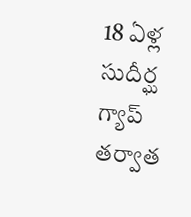18 ఏళ్ల సుదీర్ఘ గ్యాప్ త‌ర్వాత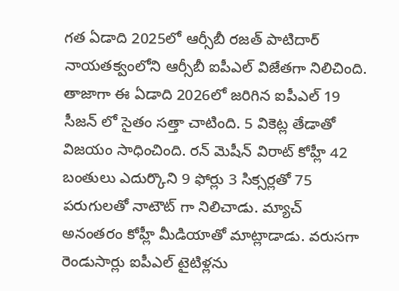గ‌త ఏడాది 2025లో ఆర్సీబీ ర‌జ‌త్ పాటిదార్ నాయ‌త‌క్వంలోని ఆర్సీబీ ఐపీఎల్ విజేతగా నిలిచింది. తాజాగా ఈ ఏడాది 2026లో జ‌రిగిన ఐపీఎల్ 19 సీజ‌న్ లో సైతం స‌త్తా చాటింది. 5 వికెట్ల తేడాతో విజ‌యం సాధించింది. ర‌న్ మెషీన్ విరాట్ కోహ్లీ 42 బంతులు ఎదుర్కొని 9 ఫోర్లు 3 సిక్స‌ర్ల‌తో 75 ప‌రుగుల‌తో నాటౌట్ గా నిలిచాడు. మ్యాచ్ అనంత‌రం కోహ్లీ మీడియాతో మాట్లాడాడు. వ‌రుస‌గా రెండుసార్లు ఐపీఎల్ టైటిళ్ల‌ను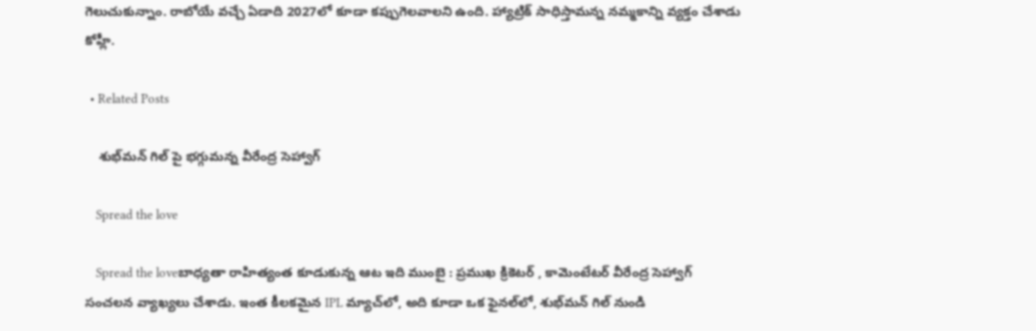గెలుచుకున్నాం. రాబోయే వ‌చ్చే ఏడాది 2027లో కూడా క‌ప్పుగెల‌వాల‌ని ఉంది. హ్యాట్రిక్ సాధిస్తామ‌న్న న‌మ్మ‌కాన్ని వ్య‌క్తం చేశాడు కోహ్లీ.

  • Related Posts

    శుభ్‌మన్ గిల్ పై భ‌గ్గుమ‌న్న వీరేంద్ర సెహ్వాగ్

    Spread the love

    Spread the loveబాధ్య‌తా రాహిత్యంత కూడుకున్న ఆట ఇది ముంబై : ప్ర‌ముఖ క్రికెట‌ర్ , కామెంటేట‌ర్ వీరేంద్ర సెహ్వాగ్ సంచ‌ల‌న వ్యాఖ్య‌లు చేశాడు. ఇంత కీలకమైన IPL మ్యాచ్‌లో, అది కూడా ఒక ఫైనల్‌లో, శుభ్‌మన్ గిల్ నుండి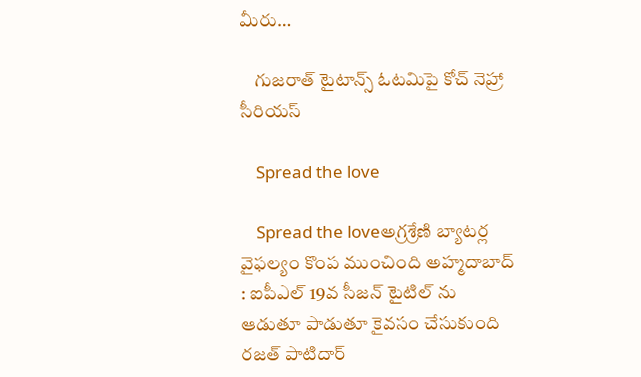మీరు…

    గుజ‌రాత్ టైటాన్స్ ఓట‌మిపై కోచ్ నెహ్రా సీరియ‌స్

    Spread the love

    Spread the loveఅగ్ర‌శ్రేణి బ్యాట‌ర్ల వైఫ‌ల్యం కొంప ముంచింది అహ్మ‌దాబాద్ : ఐపీఎల్ 19వ సీజ‌న్ టైటిల్ ను ఆడుతూ పాడుతూ కైవ‌సం చేసుకుంది ర‌జ‌త్ పాటిదార్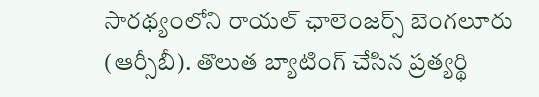సారథ్యంలోని రాయ‌ల్ ఛాలెంజ‌ర్స్ బెంగ‌లూరు (ఆర్సీబీ). తొలుత బ్యాటింగ్ చేసిన ప్ర‌త్య‌ర్థి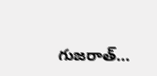గుజ‌రాత్…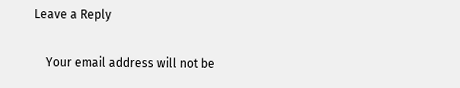Leave a Reply

    Your email address will not be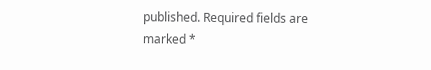published. Required fields are marked *